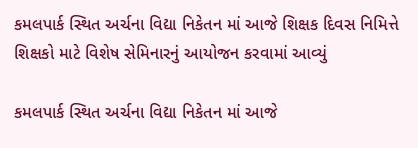કમલપાર્ક સ્થિત અર્ચના વિદ્યા નિકેતન માં આજે શિક્ષક દિવસ નિમિત્તે શિક્ષકો માટે વિશેષ સેમિનારનું આયોજન કરવામાં આવ્યું

કમલપાર્ક સ્થિત અર્ચના વિદ્યા નિકેતન માં આજે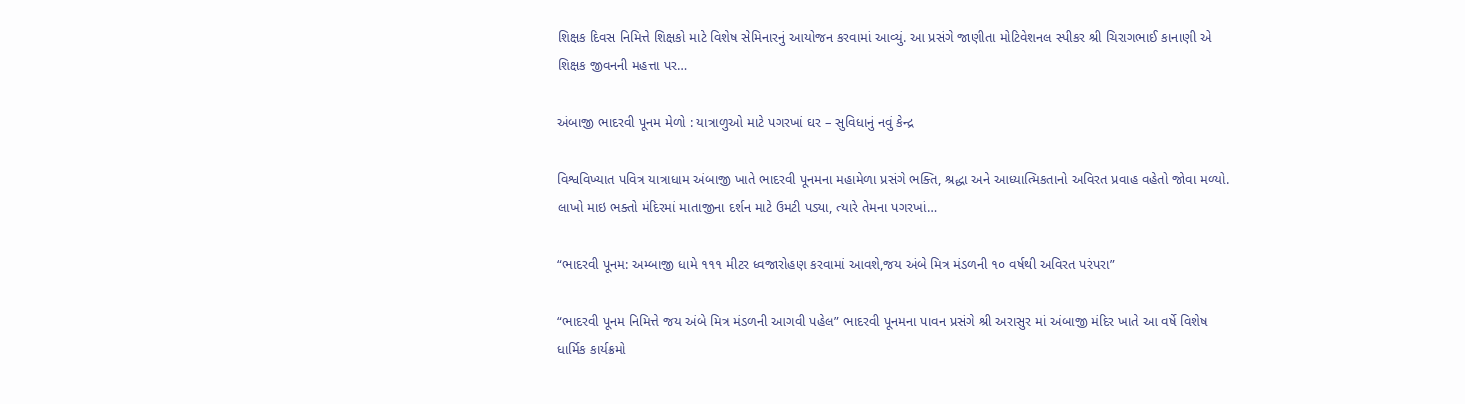શિક્ષક દિવસ નિમિત્તે શિક્ષકો માટે વિશેષ સેમિનારનું આયોજન કરવામાં આવ્યું. આ પ્રસંગે જાણીતા મોટિવેશનલ સ્પીકર શ્રી ચિરાગભાઈ કાનાણી એ શિક્ષક જીવનની મહત્તા પર…

અંબાજી ભાદરવી પૂનમ મેળો : યાત્રાળુઓ માટે પગરખાં ઘર – સુવિધાનું નવું કેન્દ્ર

વિશ્વવિખ્યાત પવિત્ર યાત્રાધામ અંબાજી ખાતે ભાદરવી પૂનમના મહામેળા પ્રસંગે ભક્તિ, શ્રદ્ધા અને આધ્યાત્મિકતાનો અવિરત પ્રવાહ વહેતો જોવા મળ્યો. લાખો માઇ ભક્તો મંદિરમાં માતાજીના દર્શન માટે ઉમટી પડ્યા, ત્યારે તેમના પગરખાં…

“ભાદરવી પૂનમ: અમ્બાજી ધામે ૧૧૧ મીટર ધ્વજારોહણ કરવામાં આવશે,જય અંબે મિત્ર મંડળની ૧૦ વર્ષથી અવિરત પરંપરા”

“ભાદરવી પૂનમ નિમિત્તે જય અંબે મિત્ર મંડળની આગવી પહેલ” ભાદરવી પૂનમના પાવન પ્રસંગે શ્રી અરાસુર માં અંબાજી મંદિર ખાતે આ વર્ષે વિશેષ ધાર્મિક કાર્યક્રમો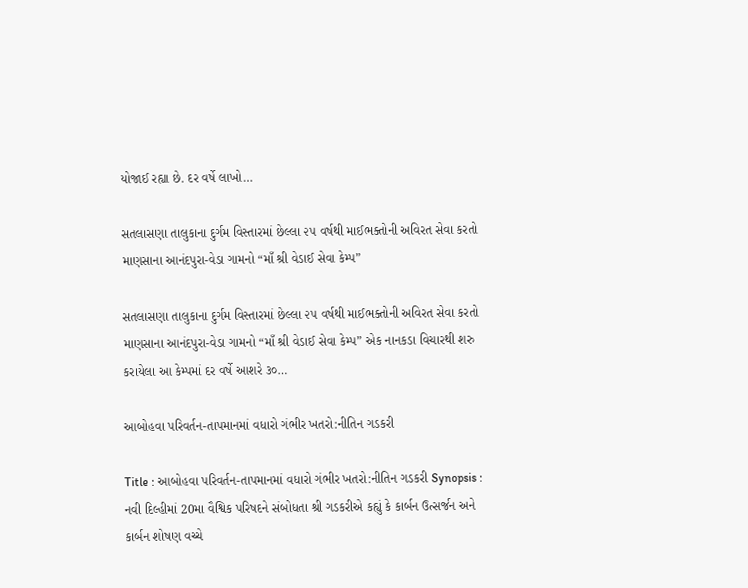યોજાઈ રહ્યા છે. દર વર્ષે લાખો…

સતલાસણા તાલુકાના દુર્ગમ વિસ્તારમાં છેલ્લા ૨૫ વર્ષથી માઈભક્તોની અવિરત સેવા કરતો માણસાના આનંદપુરા-વેડા ગામનો “માઁ શ્રી વેડાઈ સેવા કેમ્પ”

સતલાસણા તાલુકાના દુર્ગમ વિસ્તારમાં છેલ્લા ૨૫ વર્ષથી માઈભક્તોની અવિરત સેવા કરતો માણસાના આનંદપુરા-વેડા ગામનો “માઁ શ્રી વેડાઈ સેવા કેમ્પ” એક નાનકડા વિચારથી શરુ કરાયેલા આ કેમ્પમાં દર વર્ષે આશરે ૩૦…

આબોહવા પરિવર્તન-તાપમાનમાં વધારો ગંભીર ખતરો:નીતિન ગડકરી

Title : આબોહવા પરિવર્તન-તાપમાનમાં વધારો ગંભીર ખતરો:નીતિન ગડકરી Synopsis : નવી દિલ્હીમાં 20મા વૈશ્વિક પરિષદને સંબોધતા શ્રી ગડકરીએ કહ્યું કે કાર્બન ઉત્સર્જન અને કાર્બન શોષણ વચ્ચે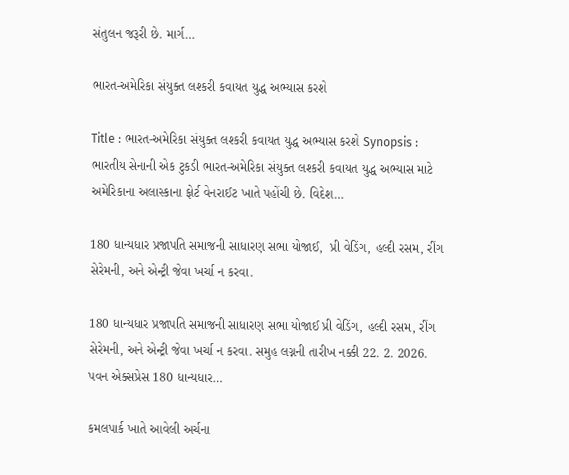સંતુલન જરૂરી છે. માર્ગ…

ભારત-અમેરિકા સંયુક્ત લશ્કરી કવાયત યુદ્ધ અભ્યાસ કરશે

Title : ભારત-અમેરિકા સંયુક્ત લશ્કરી કવાયત યુદ્ધ અભ્યાસ કરશે Synopsis : ભારતીય સેનાની એક ટુકડી ભારત-અમેરિકા સંયુક્ત લશ્કરી કવાયત યુદ્ધ અભ્યાસ માટે અમેરિકાના અલાસ્કાના ફોર્ટ વેનરાઈટ ખાતે પહોંચી છે. વિદેશ…

180 ધાન્યધાર પ્રજાપતિ સમાજની સાધારણ સભા યોજાઈ,  પ્રી વેડિંગ, હલ્દી રસમ, રીંગ સેરેમની, અને એન્ટ્રી જેવા ખર્ચા ન કરવા.

180 ધાન્યધાર પ્રજાપતિ સમાજની સાધારણ સભા યોજાઈ પ્રી વેડિંગ, હલ્દી રસમ, રીંગ સેરેમની, અને એન્ટ્રી જેવા ખર્ચા ન કરવા. સમુહ લગ્નની તારીખ નક્કી 22. 2. 2026. પવન એક્સપ્રેસ 180 ધાન્યધાર…

કમલપાર્ક ખાતે આવેલી અર્ચના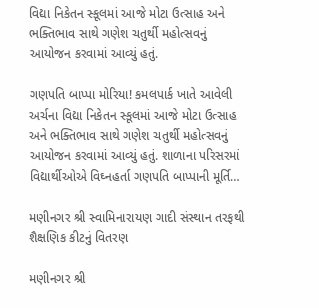વિદ્યા નિકેતન સ્કૂલમાં આજે મોટા ઉત્સાહ અને ભક્તિભાવ સાથે ગણેશ ચતુર્થી મહોત્સવનું આયોજન કરવામાં આવ્યું હતું.

ગણપતિ બાપ્પા મોરિયા! કમલપાર્ક ખાતે આવેલી અર્ચના વિદ્યા નિકેતન સ્કૂલમાં આજે મોટા ઉત્સાહ અને ભક્તિભાવ સાથે ગણેશ ચતુર્થી મહોત્સવનું આયોજન કરવામાં આવ્યું હતું. શાળાના પરિસરમાં વિદ્યાર્થીઓએ વિઘ્નહર્તા ગણપતિ બાપ્પાની મૂર્તિ…

મણીનગર શ્રી સ્વામિનારાયણ ગાદી સંસ્થાન તરફથી શૈક્ષણિક કીટનું વિતરણ

મણીનગર શ્રી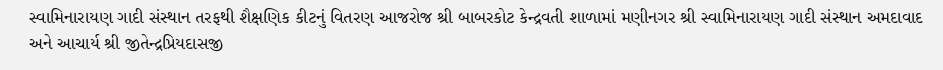સ્વામિનારાયણ ગાદી સંસ્થાન તરફથી શૈક્ષણિક કીટનું વિતરણ આજરોજ શ્રી બાબરકોટ કેન્દ્રવતી શાળામાં મણીનગર શ્રી સ્વામિનારાયણ ગાદી સંસ્થાન અમદાવાદ અને આચાર્ય શ્રી જીતેન્દ્રપ્રિયદાસજી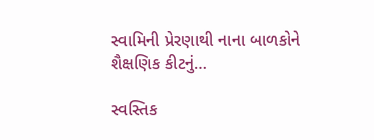સ્વામિની પ્રેરણાથી નાના બાળકોને શૈક્ષણિક કીટનું…

સ્વસ્તિક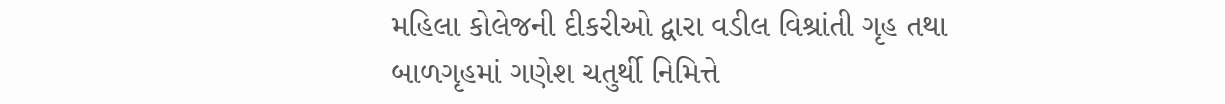મહિલા કોલેજની દીકરીઓ દ્વારા વડીલ વિશ્રાંતી ગૃહ તથા બાળગૃહમાં ગણેશ ચતુર્થી નિમિત્તે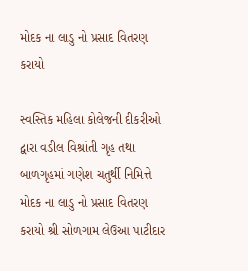મોદક ના લાડુ નો પ્રસાદ વિતરણ કરાયો

સ્વસ્તિક મહિલા કોલેજની દીકરીઓ દ્વારા વડીલ વિશ્રાંતી ગૃહ તથા બાળગૃહમાં ગણેશ ચતુર્થી નિમિત્તે મોદક ના લાડુ નો પ્રસાદ વિતરણ કરાયો શ્રી સોળગામ લેઉઆ પાટીદાર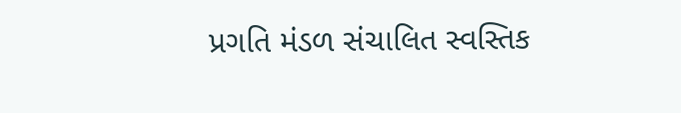પ્રગતિ મંડળ સંચાલિત સ્વસ્તિક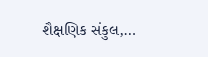શૈક્ષણિક સંકુલ,…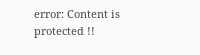error: Content is protected !!